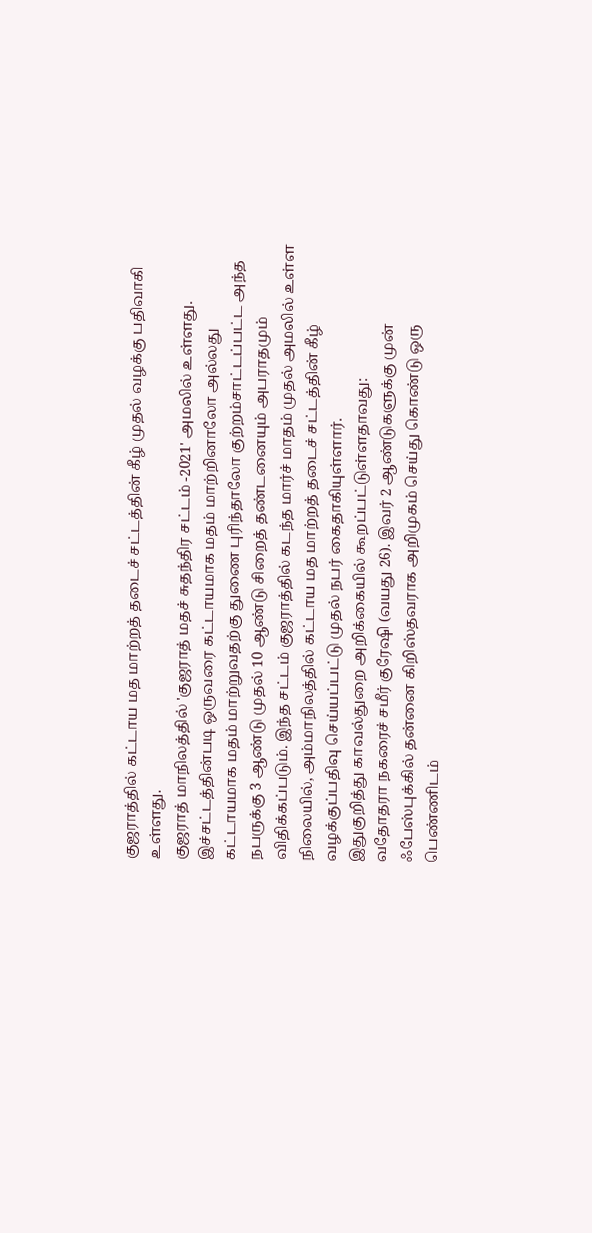குஜராத்தில் கட்டாய மத மாற்றத் தடைச் சட்டத்தின் கீழ் முதல் வழக்கு பதிவாகி உள்ளது.
குஜராத் மாநிலத்தில் 'குஜராத் மதச் சுதந்திர சட்டம் -2021' அமலில் உள்ளது. இச்சட்டத்தின்படி ஒருவரை கட்டாயமாக மதம் மாற்றினாலோ அல்லது கட்டாயமாக மதம் மாற்றுவதற்கு துணை புரிந்தாலோ குற்றம்சாட்டப்பட்ட அந்த நபருக்கு 3 ஆண்டு முதல் 10 ஆண்டு சிறைத் தண்டனையும் அபராதமும் விதிக்கப்படும். இந்த சட்டம் குஜராத்தில் கடந்த மார்ச் மாதம் முதல் அமலில் உள்ள நிலையில், அம்மாநிலத்தில் கட்டாய மத மாற்றத் தடைச் சட்டத்தின் கீழ் வழக்குப்பதிவு செய்யப்பட்டு முதல் நபர் கைதாகியுள்ளார்.
இதுகுறித்து காவல்துறை அறிக்கையில் கூறப்பட்டுள்ளதாவது:
வதோதரா நகரைச் சமீர் குரேஷி (வயது 26). இவர் 2 ஆண்டுகளுக்கு முன் ஃபேஸ்புக்கில் தன்னை கிறிஸ்தவராக அறிமுகம் செய்து கொண்டு ஒரு பெண்ணிடம்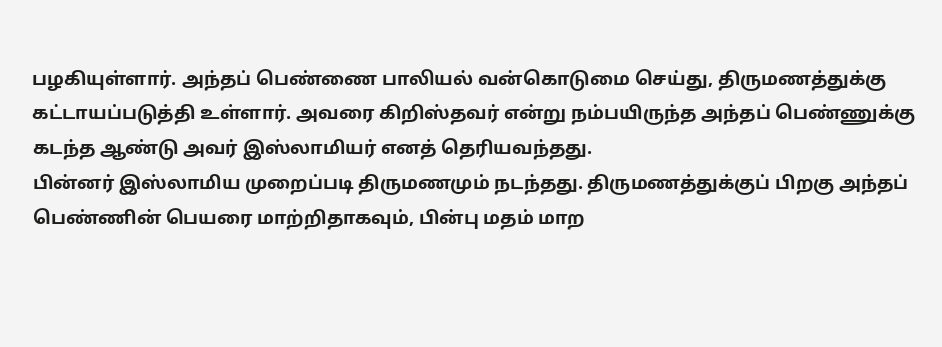பழகியுள்ளார். அந்தப் பெண்ணை பாலியல் வன்கொடுமை செய்து, திருமணத்துக்கு கட்டாயப்படுத்தி உள்ளார். அவரை கிறிஸ்தவர் என்று நம்பயிருந்த அந்தப் பெண்ணுக்கு கடந்த ஆண்டு அவர் இஸ்லாமியர் எனத் தெரியவந்தது.
பின்னர் இஸ்லாமிய முறைப்படி திருமணமும் நடந்தது. திருமணத்துக்குப் பிறகு அந்தப் பெண்ணின் பெயரை மாற்றிதாகவும், பின்பு மதம் மாற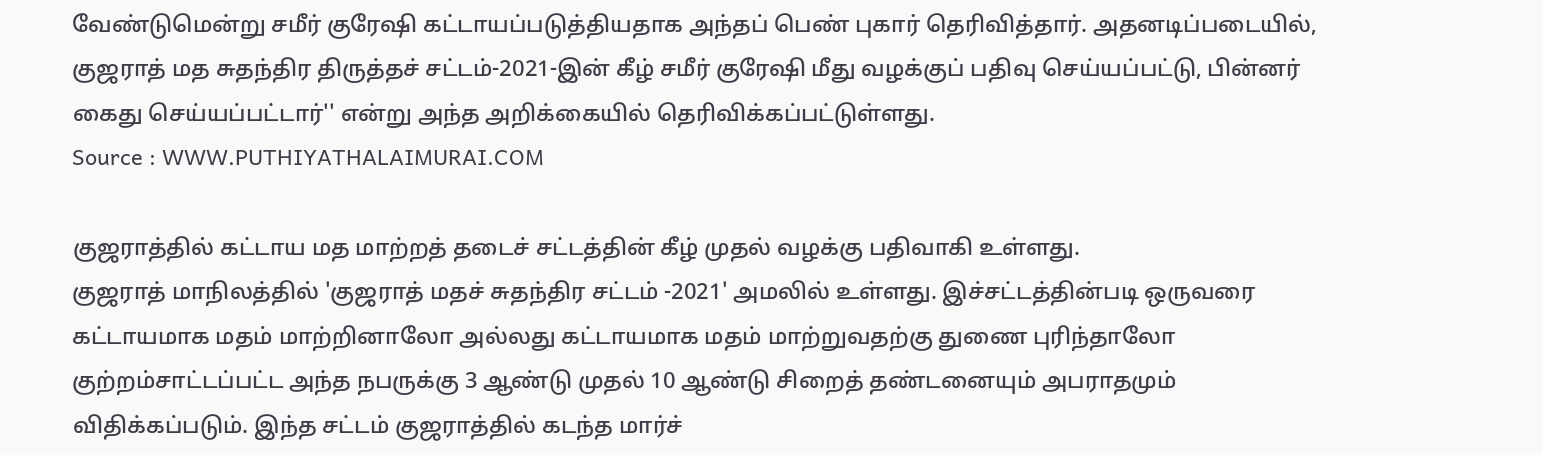வேண்டுமென்று சமீர் குரேஷி கட்டாயப்படுத்தியதாக அந்தப் பெண் புகார் தெரிவித்தார். அதனடிப்படையில், குஜராத் மத சுதந்திர திருத்தச் சட்டம்-2021-இன் கீழ் சமீர் குரேஷி மீது வழக்குப் பதிவு செய்யப்பட்டு, பின்னர் கைது செய்யப்பட்டார்'' என்று அந்த அறிக்கையில் தெரிவிக்கப்பட்டுள்ளது.
Source : WWW.PUTHIYATHALAIMURAI.COM

குஜராத்தில் கட்டாய மத மாற்றத் தடைச் சட்டத்தின் கீழ் முதல் வழக்கு பதிவாகி உள்ளது.
குஜராத் மாநிலத்தில் 'குஜராத் மதச் சுதந்திர சட்டம் -2021' அமலில் உள்ளது. இச்சட்டத்தின்படி ஒருவரை கட்டாயமாக மதம் மாற்றினாலோ அல்லது கட்டாயமாக மதம் மாற்றுவதற்கு துணை புரிந்தாலோ குற்றம்சாட்டப்பட்ட அந்த நபருக்கு 3 ஆண்டு முதல் 10 ஆண்டு சிறைத் தண்டனையும் அபராதமும் விதிக்கப்படும். இந்த சட்டம் குஜராத்தில் கடந்த மார்ச்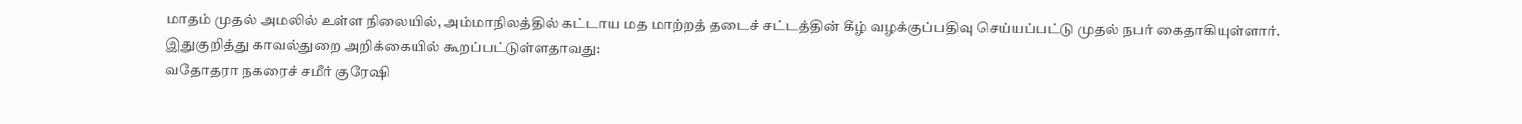மாதம் முதல் அமலில் உள்ள நிலையில், அம்மாநிலத்தில் கட்டாய மத மாற்றத் தடைச் சட்டத்தின் கீழ் வழக்குப்பதிவு செய்யப்பட்டு முதல் நபர் கைதாகியுள்ளார்.
இதுகுறித்து காவல்துறை அறிக்கையில் கூறப்பட்டுள்ளதாவது:
வதோதரா நகரைச் சமீர் குரேஷி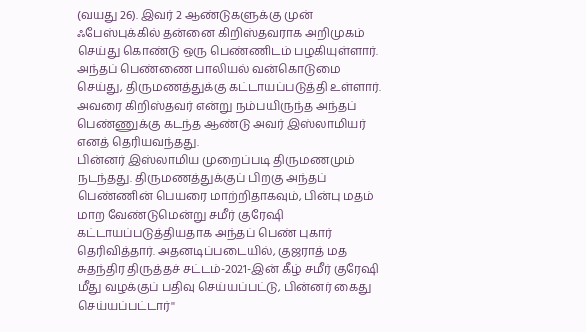(வயது 26). இவர் 2 ஆண்டுகளுக்கு முன் ஃபேஸ்புக்கில் தன்னை கிறிஸ்தவராக அறிமுகம் செய்து கொண்டு ஒரு பெண்ணிடம் பழகியுள்ளார். அந்தப் பெண்ணை பாலியல் வன்கொடுமை செய்து, திருமணத்துக்கு கட்டாயப்படுத்தி உள்ளார். அவரை கிறிஸ்தவர் என்று நம்பயிருந்த அந்தப் பெண்ணுக்கு கடந்த ஆண்டு அவர் இஸ்லாமியர் எனத் தெரியவந்தது.
பின்னர் இஸ்லாமிய முறைப்படி திருமணமும் நடந்தது. திருமணத்துக்குப் பிறகு அந்தப் பெண்ணின் பெயரை மாற்றிதாகவும், பின்பு மதம் மாற வேண்டுமென்று சமீர் குரேஷி கட்டாயப்படுத்தியதாக அந்தப் பெண் புகார் தெரிவித்தார். அதனடிப்படையில், குஜராத் மத சுதந்திர திருத்தச் சட்டம்-2021-இன் கீழ் சமீர் குரேஷி மீது வழக்குப் பதிவு செய்யப்பட்டு, பின்னர் கைது செய்யப்பட்டார்''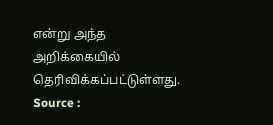என்று அந்த அறிக்கையில் தெரிவிக்கப்பட்டுள்ளது.
Source :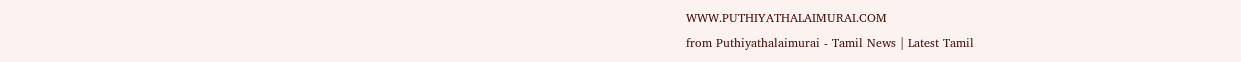WWW.PUTHIYATHALAIMURAI.COM
from Puthiyathalaimurai - Tamil News | Latest Tamil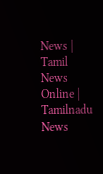News | Tamil News Online | Tamilnadu News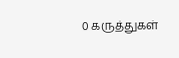0 கருத்துகள்